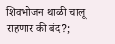शिवभोजन थाळी चालू राहणार की बंद?;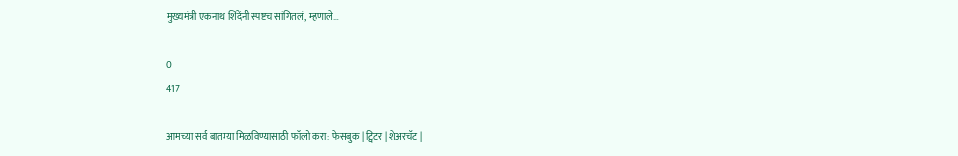मुख्यमंत्री एकनाथ शिंदेंनी स्पष्टच सांगितलं, म्हणाले…

0
417

आमच्या सर्व बातम्या मिळविण्यासाठी फॉलो करा: फेसबुक | ट्विटर | शेअरचॅट |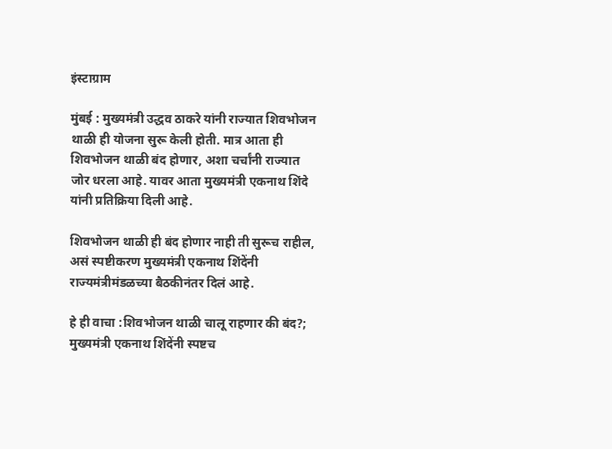इंस्टाग्राम

मुंबई : मुख्यमंत्री उद्धव ठाकरे यांनी राज्यात शिवभोजन थाळी ही योजना सुरू केली होती. मात्र आता ही शिवभोजन थाळी बंद होणार, अशा चर्चांनी राज्यात जोर धरला आहे. यावर आता मुख्यमंत्री एकनाथ शिंदे यांनी प्रतिक्रिया दिली आहे.

शिवभोजन थाळी ही बंद होणार नाही ती सुरूच राहील, असं स्पष्टीकरण मुख्यमंत्री एकनाथ शिंदेंनी राज्यमंत्रीमंडळच्या बैठकीनंतर दिलं आहे.

हे ही वाचा :शिवभोजन थाळी चालू राहणार की बंद?; मुख्यमंत्री एकनाथ शिंदेंनी स्पष्टच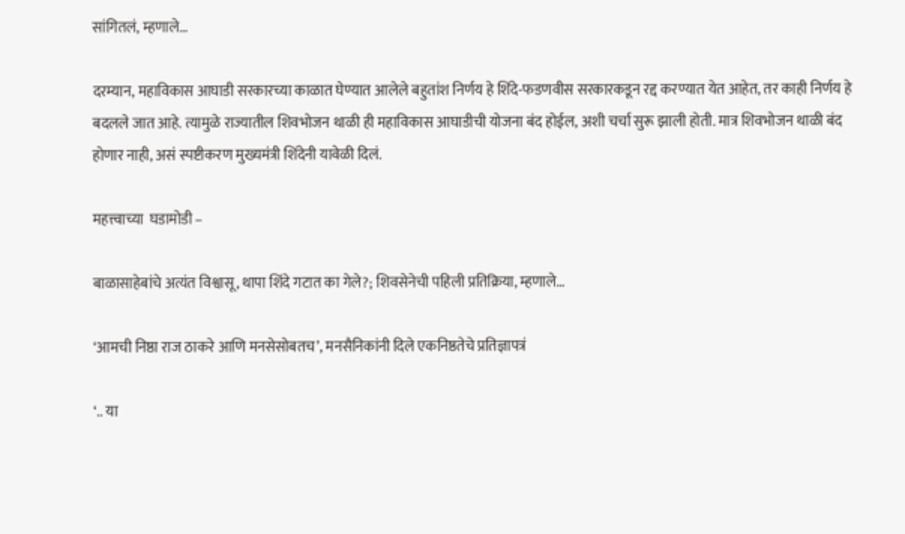सांगितलं, म्हणाले…

दरम्यान, महाविकास आघाडी सरकारच्या काळात घेण्यात आलेले बहुतांश निर्णय हे शिंदे-फडणवीस सरकारकडून रद्द करण्यात येत आहेत, तर काही निर्णय हे बदलले जात आहे. त्यामुळे राज्यातील शिवभोजन थाळी ही महाविकास आघाडीची योजना बंद होईल, अशी चर्चा सुरू झाली होती. मात्र शिवभोजन थाळी बंद होणार नाही, असं स्पष्टीकरण मुख्यमंत्री शिंदेनी यावेळी दिलं.

महत्त्वाच्या  घडामोडी –

बाळासाहेबांचे अत्यंत विश्वासू, थापा शिंदे गटात का गेले?; शिवसेनेची पहिली प्रतिक्रिया, म्हणाले…

‘आमची निष्ठा राज ठाकरे आणि मनसेसोबतच’, मनसैनिकांनी दिले एकनिष्ठतेचे प्रतिज्ञापत्रं

‘.. या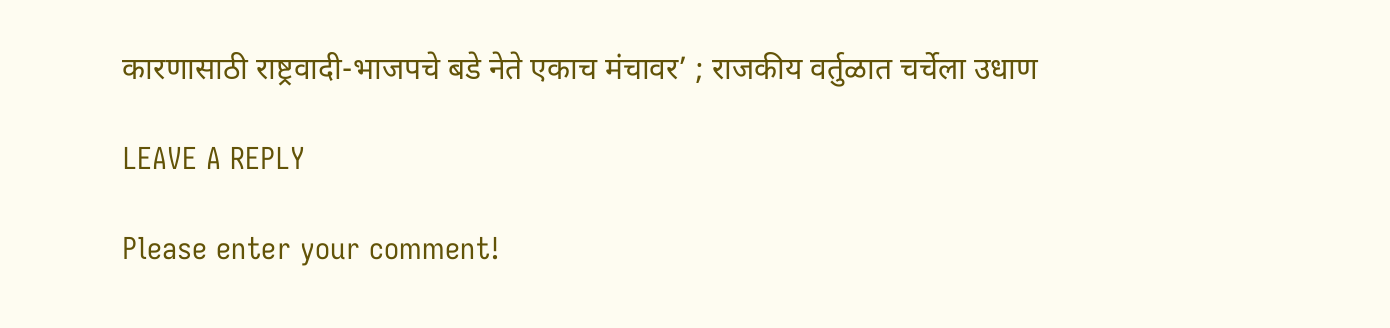कारणासाठी राष्ट्रवादी-भाजपचे बडे नेते एकाच मंचावर’ ; राजकीय वर्तुळात चर्चेला उधाण

LEAVE A REPLY

Please enter your comment!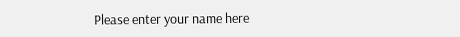Please enter your name here